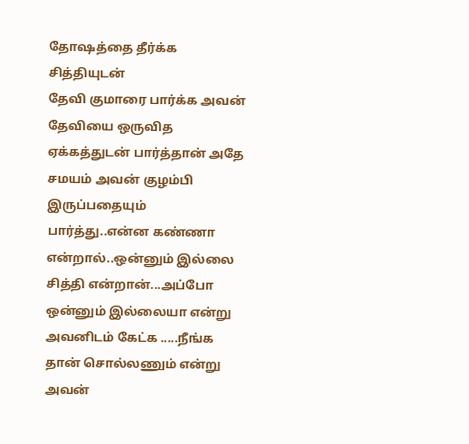தோஷத்தை தீர்க்க சித்தியுடன்
தேவி குமாரை பார்க்க அவன் தேவியை ஒருவித ஏக்கத்துடன் பார்த்தான் அதே சமயம் அவன் குழம்பி இருப்பதையும் பார்த்து..என்ன கண்ணா என்றால்..ஒன்னும் இல்லை சித்தி என்றான்...அப்போ ஒன்னும் இல்லையா என்று அவனிடம் கேட்க .....நீங்க தான் சொல்லணும் என்று அவன்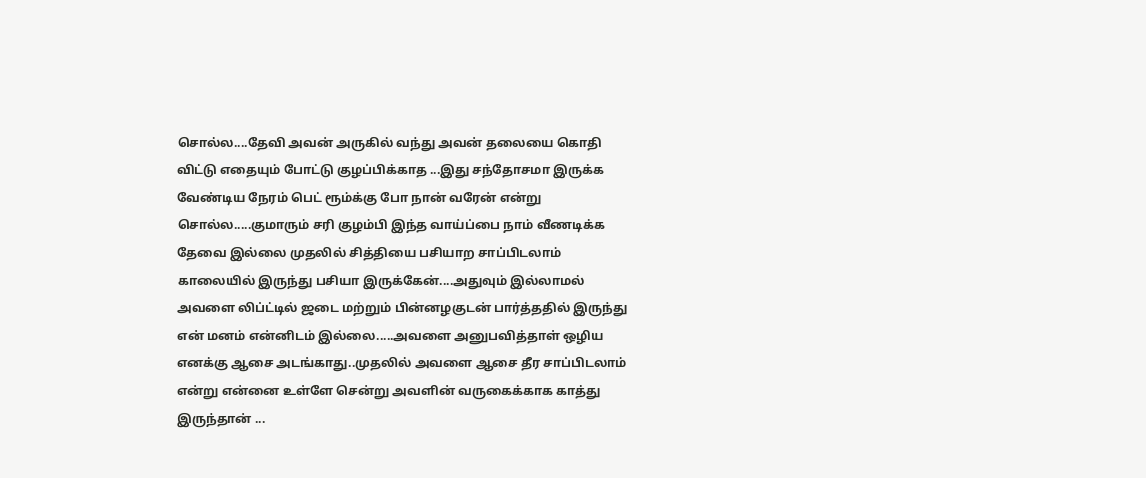சொல்ல....தேவி அவன் அருகில் வந்து அவன் தலையை கொதி விட்டு எதையும் போட்டு குழப்பிக்காத ...இது சந்தோசமா இருக்க வேண்டிய நேரம் பெட் ரூம்க்கு போ நான் வரேன் என்று சொல்ல.....குமாரும் சரி குழம்பி இந்த வாய்ப்பை நாம் வீணடிக்க தேவை இல்லை முதலில் சித்தியை பசியாற சாப்பிடலாம் காலையில் இருந்து பசியா இருக்கேன்....அதுவும் இல்லாமல் அவளை லிப்ட்டில் ஜடை மற்றும் பின்னழகுடன் பார்த்ததில் இருந்து என் மனம் என்னிடம் இல்லை.....அவளை அனுபவித்தாள் ஒழிய எனக்கு ஆசை அடங்காது..முதலில் அவளை ஆசை தீர சாப்பிடலாம் என்று என்னை உள்ளே சென்று அவளின் வருகைக்காக காத்து இருந்தான் ...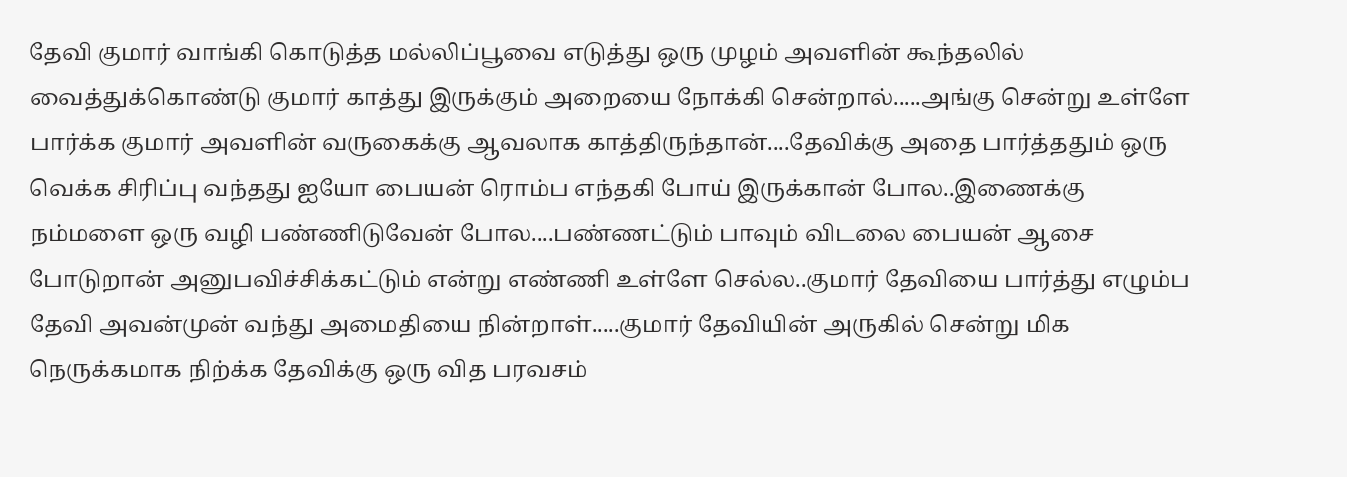தேவி குமார் வாங்கி கொடுத்த மல்லிப்பூவை எடுத்து ஒரு முழம் அவளின் கூந்தலில் வைத்துக்கொண்டு குமார் காத்து இருக்கும் அறையை நோக்கி சென்றால்.....அங்கு சென்று உள்ளே பார்க்க குமார் அவளின் வருகைக்கு ஆவலாக காத்திருந்தான்....தேவிக்கு அதை பார்த்ததும் ஒரு வெக்க சிரிப்பு வந்தது ஐயோ பையன் ரொம்ப எந்தகி போய் இருக்கான் போல..இணைக்கு நம்மளை ஒரு வழி பண்ணிடுவேன் போல....பண்ணட்டும் பாவும் விடலை பையன் ஆசை போடுறான் அனுபவிச்சிக்கட்டும் என்று எண்ணி உள்ளே செல்ல..குமார் தேவியை பார்த்து எழும்ப தேவி அவன்முன் வந்து அமைதியை நின்றாள்.....குமார் தேவியின் அருகில் சென்று மிக நெருக்கமாக நிற்க்க தேவிக்கு ஒரு வித பரவசம்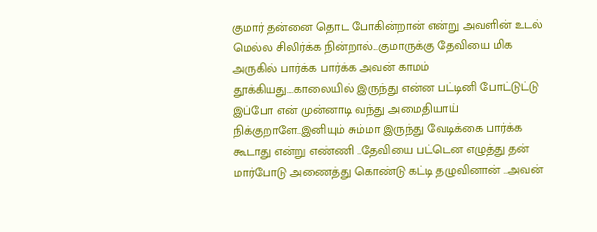குமார் தன்னை தொட போகின்றான் என்று அவளின் உடல் மெல்ல சிலிர்க்க நின்றால்...குமாருக்கு தேவியை மிக அருகில் பார்க்க பார்க்க அவன் காமம் தூக்கியது....காலையில் இருந்து என்ன பட்டினி போட்டுட்டு இப்போ என் முன்னாடி வந்து அமைதியாய் நிக்குறாளே..இனியும் சும்மா இருந்து வேடிக்கை பார்க்க கூடாது என்று எண்ணி ..தேவியை பட்டென எழுத்து தன் மார்போடு அணைத்து கொண்டு கட்டி தழுவினான் ..அவன்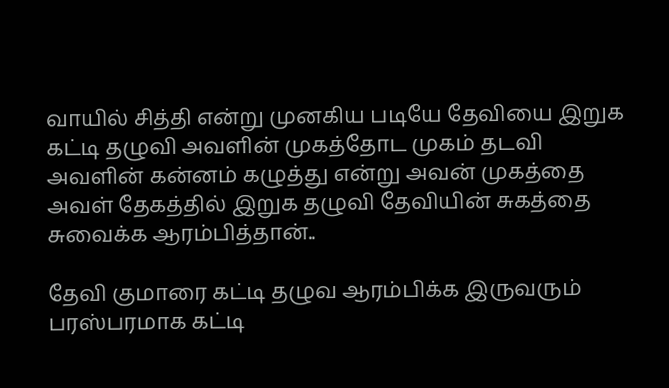வாயில் சித்தி என்று முனகிய படியே தேவியை இறுக கட்டி தழுவி அவளின் முகத்தோட முகம் தடவி அவளின் கன்னம் கழுத்து என்று அவன் முகத்தை அவள் தேகத்தில் இறுக தழுவி தேவியின் சுகத்தை சுவைக்க ஆரம்பித்தான்..

தேவி குமாரை கட்டி தழுவ ஆரம்பிக்க இருவரும் பரஸ்பரமாக கட்டி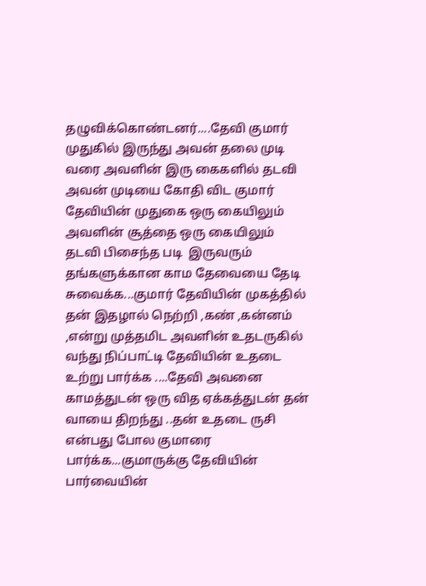தழுவிக்கொண்டனர்....தேவி குமார் முதுகில் இருந்து அவன் தலை முடி வரை அவளின் இரு கைகளில் தடவி அவன் முடியை கோதி விட குமார் தேவியின் முதுகை ஒரு கையிலும் அவளின் சூத்தை ஒரு கையிலும் தடவி பிசைந்த படி  இருவரும் தங்களுக்கான காம தேவையை தேடி சுவைக்க...குமார் தேவியின் முகத்தில் தன் இதழால் நெற்றி ,கண் ,கன்னம் ,என்று முத்தமிட அவளின் உதடருகில் வந்து நிப்பாட்டி தேவியின் உதடை உற்று பார்க்க ....தேவி அவனை காமத்துடன் ஒரு வித ஏக்கத்துடன் தன் வாயை திறந்து ..தன் உதடை ருசி என்பது போல குமாரை பார்க்க...குமாருக்கு தேவியின் பார்வையின்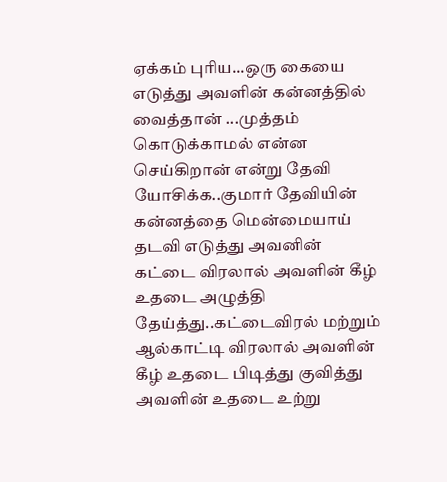ஏக்கம் புரிய...ஒரு கையை எடுத்து அவளின் கன்னத்தில் வைத்தான் ...முத்தம் கொடுக்காமல் என்ன செய்கிறான் என்று தேவி யோசிக்க..குமார் தேவியின் கன்னத்தை மென்மையாய் தடவி எடுத்து அவனின் கட்டை விரலால் அவளின் கீழ் உதடை அழுத்தி தேய்த்து..கட்டைவிரல் மற்றும் ஆல்காட்டி விரலால் அவளின் கீழ் உதடை பிடித்து குவித்து அவளின் உதடை உற்று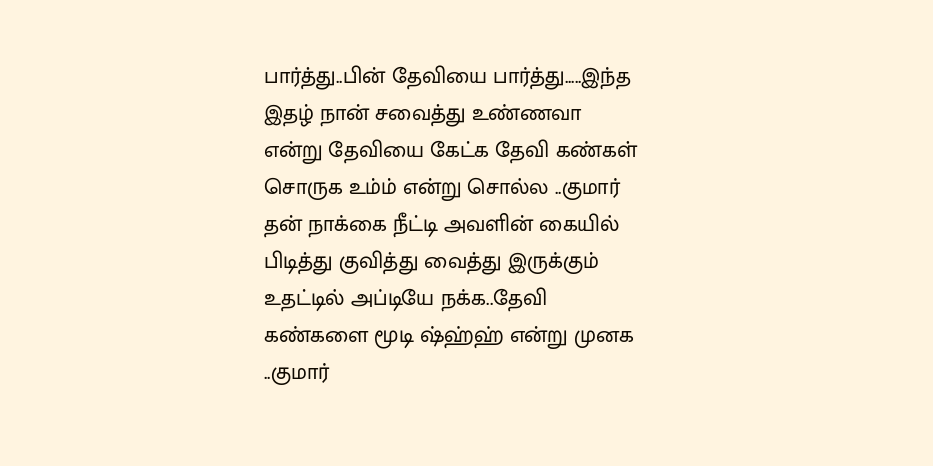பார்த்து..பின் தேவியை பார்த்து.....இந்த இதழ் நான் சவைத்து உண்ணவா என்று தேவியை கேட்க தேவி கண்கள் சொருக உம்ம் என்று சொல்ல ..குமார் தன் நாக்கை நீட்டி அவளின் கையில் பிடித்து குவித்து வைத்து இருக்கும் உதட்டில் அப்டியே நக்க..தேவி கண்களை மூடி ஷ்ஹ்ஹ் என்று முனக ..குமார்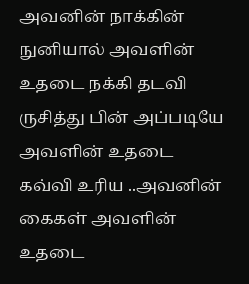அவனின் நாக்கின் நுனியால் அவளின் உதடை நக்கி தடவி ருசித்து பின் அப்படியே அவளின் உதடை கவ்வி உரிய ..அவனின் கைகள் அவளின் உதடை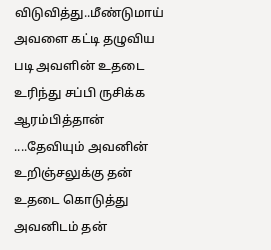விடுவித்து..மீண்டுமாய் அவளை கட்டி தழுவிய படி அவளின் உதடை உரிந்து சப்பி ருசிக்க ஆரம்பித்தான் ....தேவியும் அவனின் உறிஞ்சலுக்கு தன் உதடை கொடுத்து அவனிடம் தன்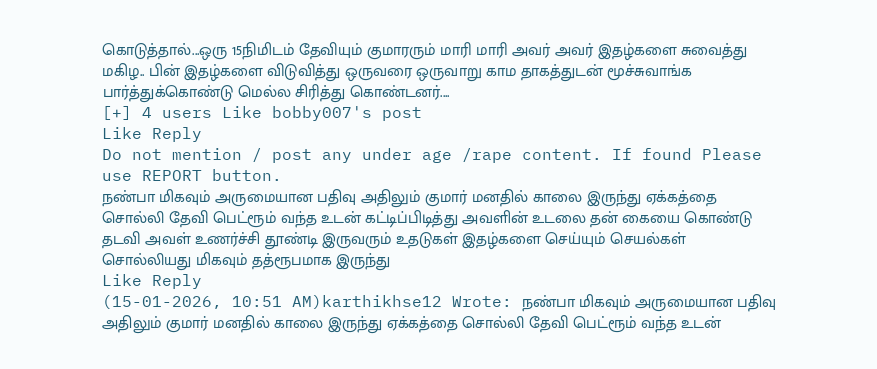கொடுத்தால்...ஒரு 15நிமிடம் தேவியும் குமாரரும் மாரி மாரி அவர் அவர் இதழ்களை சுவைத்து மகிழ.. பின் இதழ்களை விடுவித்து ஒருவரை ஒருவாறு காம தாகத்துடன் மூச்சுவாங்க பார்த்துக்கொண்டு மெல்ல சிரித்து கொண்டனர்....
[+] 4 users Like bobby007's post
Like Reply
Do not mention / post any under age /rape content. If found Please use REPORT button.
நண்பா மிகவும் அருமையான பதிவு அதிலும் குமார் மனதில் காலை இருந்து ஏக்கத்தை சொல்லி தேவி பெட்ரூம் வந்த உடன் கட்டிப்பிடித்து அவளின் உடலை தன் கையை கொண்டு தடவி அவள் உணர்ச்சி தூண்டி இருவரும் உதடுகள் இதழ்களை செய்யும் செயல்கள் சொல்லியது மிகவும் தத்ரூபமாக இருந்து
Like Reply
(15-01-2026, 10:51 AM)karthikhse12 Wrote: நண்பா மிகவும் அருமையான பதிவு அதிலும் குமார் மனதில் காலை இருந்து ஏக்கத்தை சொல்லி தேவி பெட்ரூம் வந்த உடன்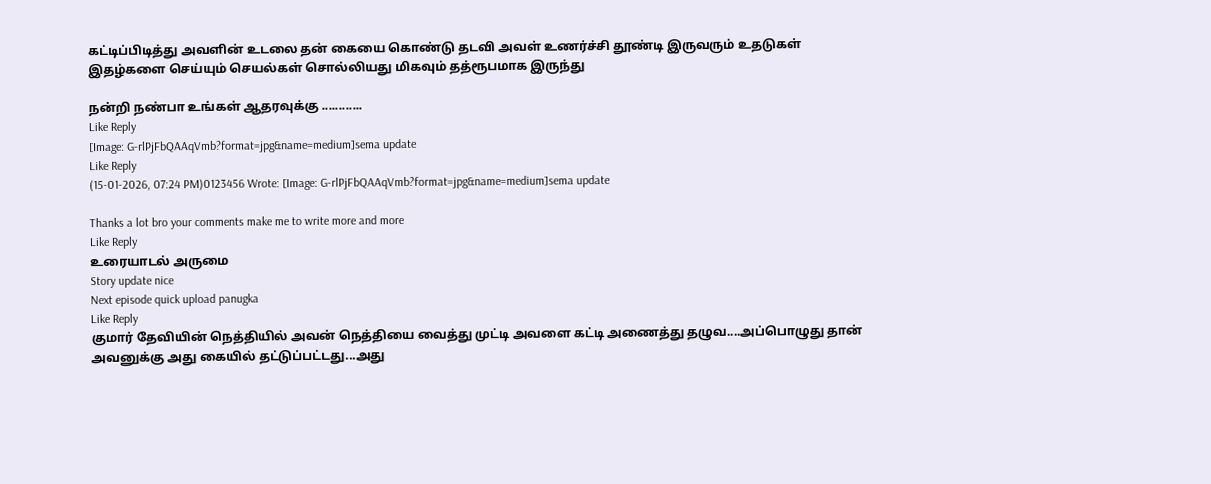கட்டிப்பிடித்து அவளின் உடலை தன் கையை கொண்டு தடவி அவள் உணர்ச்சி தூண்டி இருவரும் உதடுகள் இதழ்களை செய்யும் செயல்கள் சொல்லியது மிகவும் தத்ரூபமாக இருந்து

நன்றி நண்பா உங்கள் ஆதரவுக்கு ............
Like Reply
[Image: G-rlPjFbQAAqVmb?format=jpg&name=medium]sema update
Like Reply
(15-01-2026, 07:24 PM)0123456 Wrote: [Image: G-rlPjFbQAAqVmb?format=jpg&name=medium]sema update

Thanks a lot bro your comments make me to write more and more
Like Reply
உரையாடல் அருமை
Story update nice
Next episode quick upload panugka
Like Reply
குமார் தேவியின் நெத்தியில் அவன் நெத்தியை வைத்து முட்டி அவளை கட்டி அணைத்து தழுவ....அப்பொழுது தான் அவனுக்கு அது கையில் தட்டுப்பட்டது...அது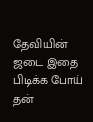தேவியின் ஜடை இதை பிடிக்க போய் தன்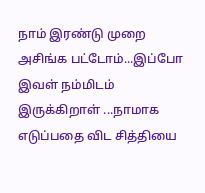நாம் இரண்டு முறை அசிங்க பட்டோம்...இப்போ இவள் நம்மிடம் இருக்கிறாள் ...நாமாக எடுப்பதை விட சித்தியை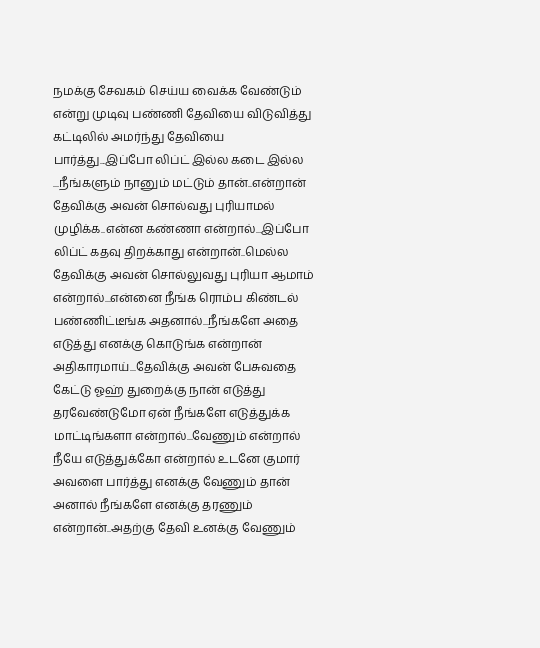நமக்கு சேவகம் செய்ய வைக்க வேண்டும் என்று முடிவு பண்ணி தேவியை விடுவித்து கட்டிலில் அமர்ந்து தேவியை பார்த்து...இப்போ லிப்ட் இல்ல கடை இல்ல ...நீங்களும் நானும் மட்டும் தான்..என்றான் தேவிக்கு அவன் சொல்வது புரியாமல் முழிக்க..என்ன கண்ணா என்றால்...இப்போ லிப்ட் கதவு திறக்காது என்றான்..மெல்ல தேவிக்கு அவன் சொல்லுவது புரியா ஆமாம் என்றால்...என்னை நீங்க ரொம்ப கிண்டல் பண்ணிட்டீங்க அதனால்...நீங்களே அதை எடுத்து எனக்கு கொடுங்க என்றான் அதிகாரமாய்...தேவிக்கு அவன் பேசுவதை கேட்டு ஓஹ் துறைக்கு நான் எடுத்து தரவேண்டுமோ ஏன் நீங்களே எடுத்துக்க மாட்டிங்களா என்றால்...வேணும் என்றால் நீயே எடுத்துக்கோ என்றால் உடனே குமார் அவளை பார்த்து எனக்கு வேணும் தான் அனால் நீங்களே எனக்கு தரணும் என்றான்..அதற்கு தேவி உனக்கு வேணும்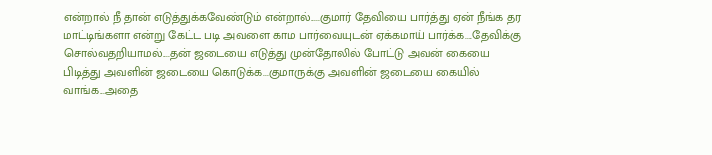என்றால் நீ தான் எடுத்துக்கவேண்டும் என்றால்.....குமார் தேவியை பார்த்து ஏன் நீங்க தர மாட்டிங்களா என்று கேட்ட படி அவளை காம பார்வையுடன் ஏக்கமாய் பார்க்க....தேவிக்கு சொல்வதறியாமல்....தன் ஜடையை எடுத்து முன்தோலில் போட்டு அவன் கையை பிடித்து அவளின் ஜடையை கொடுக்க...குமாருக்கு அவளின் ஜடையை கையில் வாங்க...அதை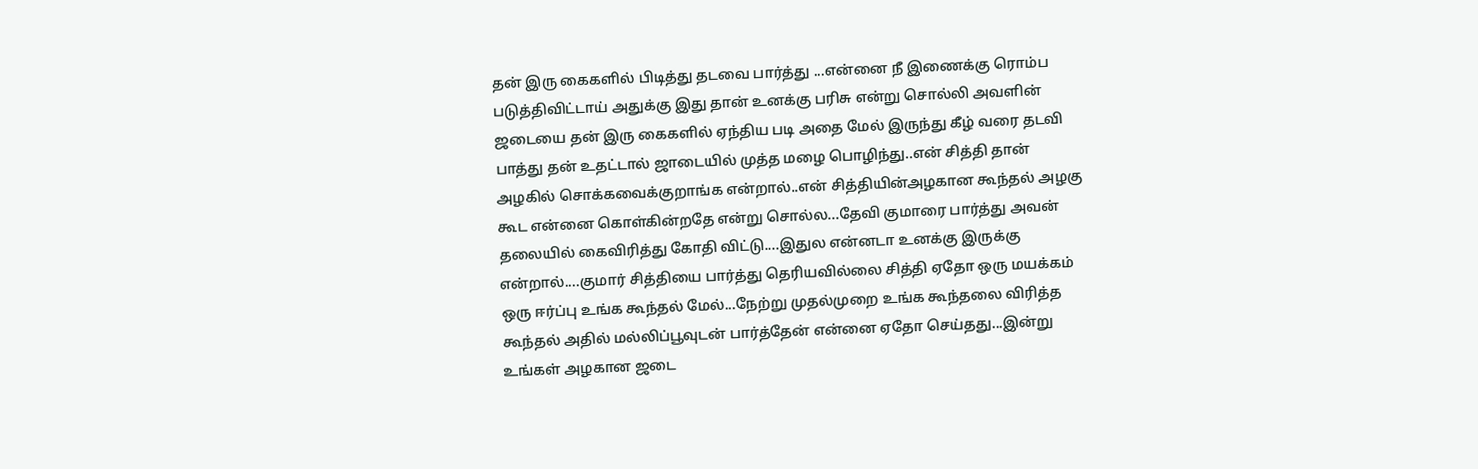தன் இரு கைகளில் பிடித்து தடவை பார்த்து ...என்னை நீ இணைக்கு ரொம்ப படுத்திவிட்டாய் அதுக்கு இது தான் உனக்கு பரிசு என்று சொல்லி அவளின் ஜடையை தன் இரு கைகளில் ஏந்திய படி அதை மேல் இருந்து கீழ் வரை தடவி பாத்து தன் உதட்டால் ஜாடையில் முத்த மழை பொழிந்து..என் சித்தி தான் அழகில் சொக்கவைக்குறாங்க என்றால்..என் சித்தியின்அழகான கூந்தல் அழகு கூட என்னை கொள்கின்றதே என்று சொல்ல...தேவி குமாரை பார்த்து அவன் தலையில் கைவிரித்து கோதி விட்டு....இதுல என்னடா உனக்கு இருக்கு என்றால்....குமார் சித்தியை பார்த்து தெரியவில்லை சித்தி ஏதோ ஒரு மயக்கம் ஒரு ஈர்ப்பு உங்க கூந்தல் மேல்...நேற்று முதல்முறை உங்க கூந்தலை விரித்த கூந்தல் அதில் மல்லிப்பூவுடன் பார்த்தேன் என்னை ஏதோ செய்தது...இன்று உங்கள் அழகான ஜடை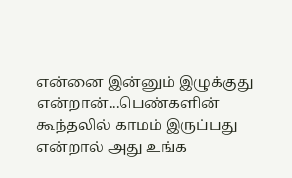என்னை இன்னும் இழுக்குது என்றான்...பெண்களின் கூந்தலில் காமம் இருப்பது என்றால் அது உங்க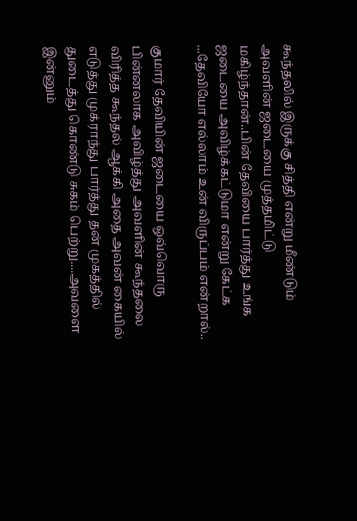கூந்தலில் இருக்கு சித்தி என்று மீண்டும் அவளின் ஜடையை முத்தமிட்டு மகிழ்ந்தான்..பின் தேவியை பார்த்து உங்க ஜடையை அவிழ்க்கட்டுமா என்று கேட்க ...தேவியோ எல்லாம் உன் விருப்பம் என்றால்..

குமார் தேவியின் ஜடையை ஒவ்வொரு பின்னலாக அவிழ்த்து அவளின் கூந்தலை விரித்த கூந்தல் ஆக்கி அதை அவன் கையில் எடுத்து முக்ராந்து பார்த்து தன் முகத்தில் துடைத்து கொண்டு சுகம் பெற்று....அவளை இன்னும்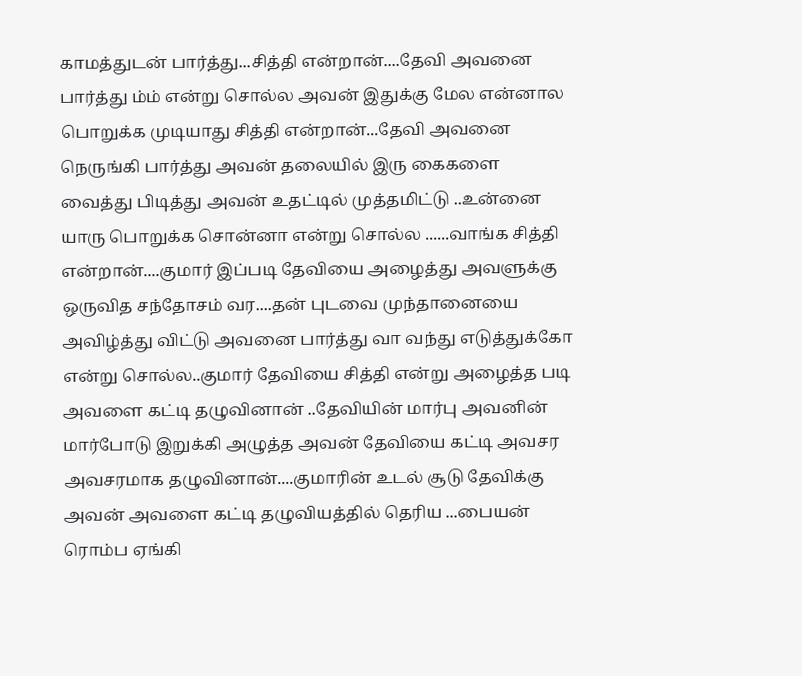காமத்துடன் பார்த்து...சித்தி என்றான்....தேவி அவனை பார்த்து ம்ம் என்று சொல்ல அவன் இதுக்கு மேல என்னால பொறுக்க முடியாது சித்தி என்றான்...தேவி அவனை நெருங்கி பார்த்து அவன் தலையில் இரு கைகளை வைத்து பிடித்து அவன் உதட்டில் முத்தமிட்டு ..உன்னை யாரு பொறுக்க சொன்னா என்று சொல்ல ......வாங்க சித்தி என்றான்....குமார் இப்படி தேவியை அழைத்து அவளுக்கு ஒருவித சந்தோசம் வர....தன் புடவை முந்தானையை அவிழ்த்து விட்டு அவனை பார்த்து வா வந்து எடுத்துக்கோ என்று சொல்ல..குமார் தேவியை சித்தி என்று அழைத்த படி அவளை கட்டி தழுவினான் ..தேவியின் மார்பு அவனின் மார்போடு இறுக்கி அழுத்த அவன் தேவியை கட்டி அவசர அவசரமாக தழுவினான்....குமாரின் உடல் சூடு தேவிக்கு அவன் அவளை கட்டி தழுவியத்தில் தெரிய ...பையன் ரொம்ப ஏங்கி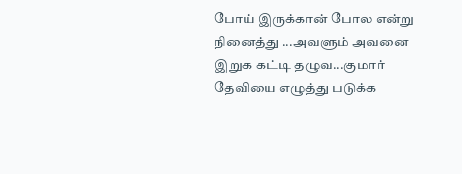போய் இருக்கான் போல என்று நினைத்து ...அவளும் அவனை இறுக கட்டி தழுவ...குமார் தேவியை எழுத்து படுக்க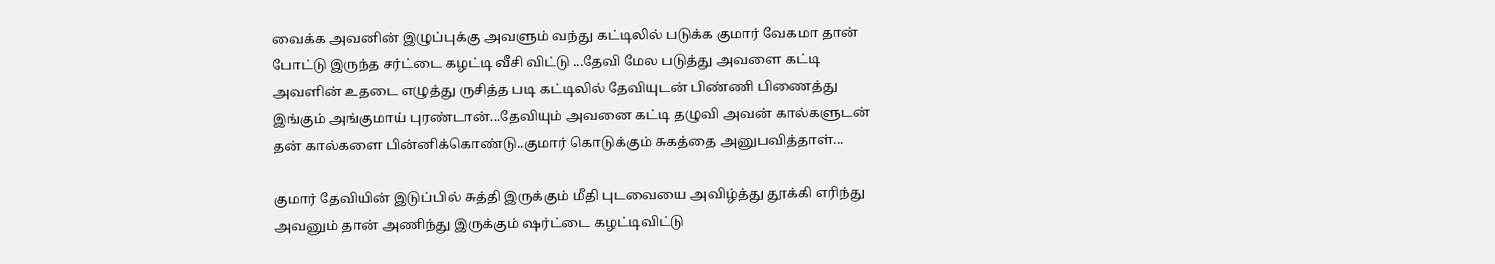வைக்க அவனின் இழுப்புக்கு அவளும் வந்து கட்டிலில் படுக்க குமார் வேகமா தான் போட்டு இருந்த சர்ட்டை கழட்டி வீசி விட்டு ...தேவி மேல படுத்து அவளை கட்டி அவளின் உதடை எழுத்து ருசித்த படி கட்டிலில் தேவியுடன் பிண்ணி பிணைத்து இங்கும் அங்குமாய் புரண்டான்...தேவியும் அவனை கட்டி தழுவி அவன் கால்களுடன் தன் கால்களை பின்னிக்கொண்டு..குமார் கொடுக்கும் சுகத்தை அனுபவித்தாள்...

குமார் தேவியின் இடுப்பில் சுத்தி இருக்கும் மீதி புடவையை அவிழ்த்து தூக்கி எரிந்து அவனும் தான் அணிந்து இருக்கும் ஷர்ட்டை கழட்டிவிட்டு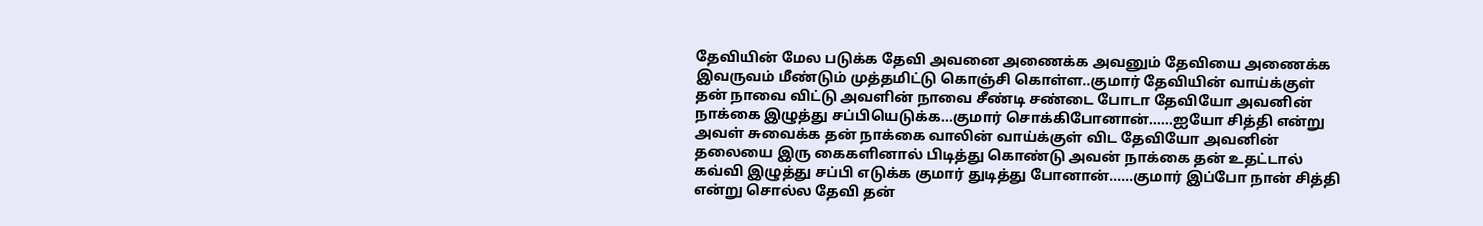தேவியின் மேல படுக்க தேவி அவனை அணைக்க அவனும் தேவியை அணைக்க இவருவம் மீண்டும் முத்தமிட்டு கொஞ்சி கொள்ள..குமார் தேவியின் வாய்க்குள் தன் நாவை விட்டு அவளின் நாவை சீண்டி சண்டை போடா தேவியோ அவனின் நாக்கை இழுத்து சப்பியெடுக்க...குமார் சொக்கிபோனான்......ஐயோ சித்தி என்று அவள் சுவைக்க தன் நாக்கை வாலின் வாய்க்குள் விட தேவியோ அவனின் தலையை இரு கைகளினால் பிடித்து கொண்டு அவன் நாக்கை தன் உதட்டால் கவ்வி இழுத்து சப்பி எடுக்க குமார் துடித்து போனான்......குமார் இப்போ நான் சித்தி என்று சொல்ல தேவி தன்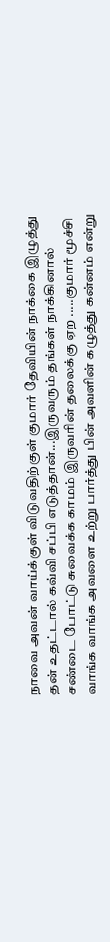நாவை அவன் வாய்க்குள் விடுவதிற்குள் குமார் தேவியின் நாக்கை இழுத்து தன் உதட்டால் கவ்வி சப்பி எடுத்தான்...இருவரும் தங்கள் நாக்கினால் சண்டை போட்டு சுவைக்க காமம் இருவரின் தலைக்கு ஏற .....குமார் மூச்சி வாங்க வாங்க அவளை உற்று பார்த்து பின் அவளின் கழுத்து கன்னம் என்று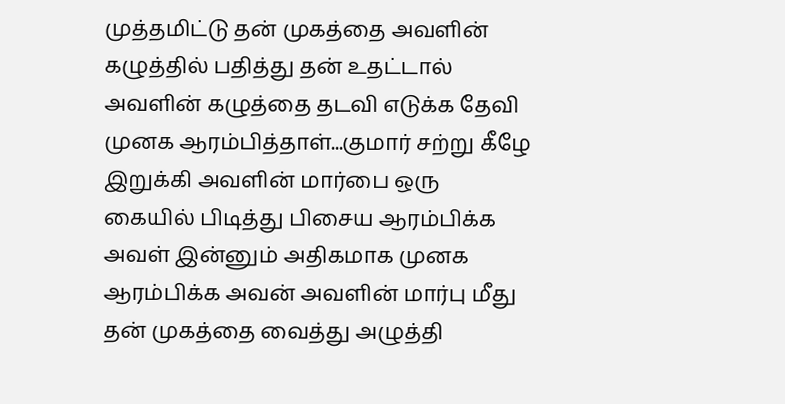முத்தமிட்டு தன் முகத்தை அவளின் கழுத்தில் பதித்து தன் உதட்டால் அவளின் கழுத்தை தடவி எடுக்க தேவி முனக ஆரம்பித்தாள்...குமார் சற்று கீழே இறுக்கி அவளின் மார்பை ஒரு கையில் பிடித்து பிசைய ஆரம்பிக்க அவள் இன்னும் அதிகமாக முனக ஆரம்பிக்க அவன் அவளின் மார்பு மீது தன் முகத்தை வைத்து அழுத்தி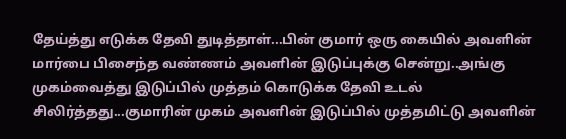தேய்த்து எடுக்க தேவி துடித்தாள்...பின் குமார் ஒரு கையில் அவளின் மார்பை பிசைந்த வண்ணம் அவளின் இடுப்புக்கு சென்று..அங்கு முகம்வைத்து இடுப்பில் முத்தம் கொடுக்க தேவி உடல் சிலிர்த்தது...குமாரின் முகம் அவளின் இடுப்பில் முத்தமிட்டு அவளின்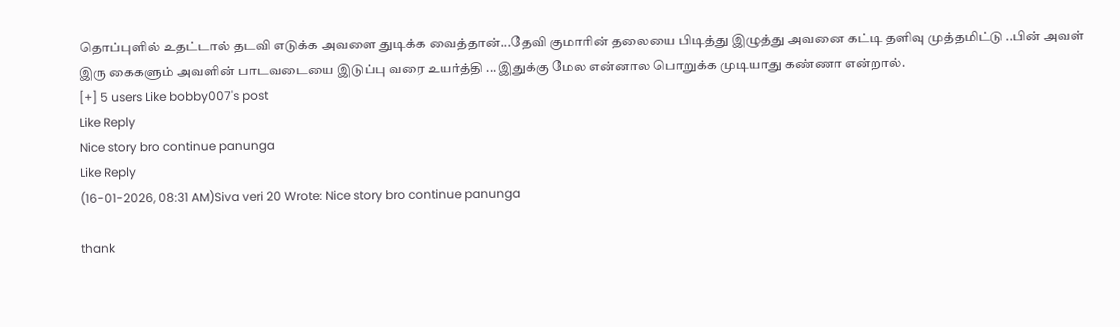தொப்புளில் உதட்டால் தடவி எடுக்க அவளை துடிக்க வைத்தான்...தேவி குமாரின் தலையை பிடித்து இழுத்து அவனை கட்டி தளிவு முத்தமிட்டு ..பின் அவள் இரு கைகளும் அவளின் பாடவடையை இடுப்பு வரை உயர்த்தி ...இதுக்கு மேல என்னால பொறுக்க முடியாது கண்ணா என்றால்.
[+] 5 users Like bobby007's post
Like Reply
Nice story bro continue panunga
Like Reply
(16-01-2026, 08:31 AM)Siva veri 20 Wrote: Nice story bro continue panunga

thank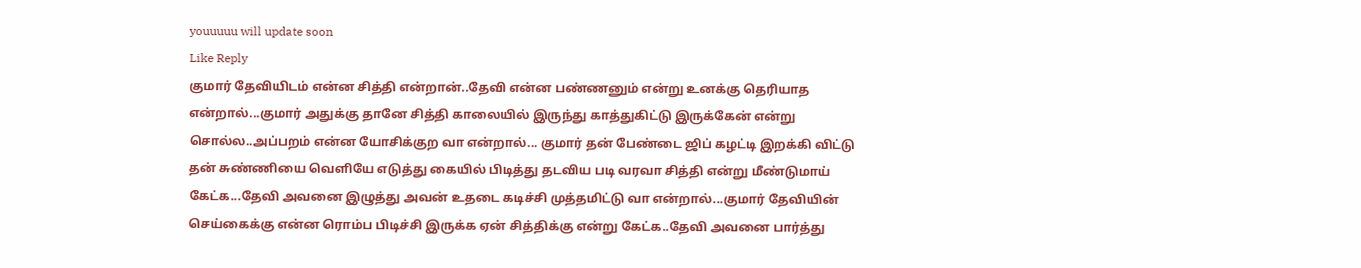youuuuu will update soon
Like Reply
குமார் தேவியிடம் என்ன சித்தி என்றான்..தேவி என்ன பண்ணனும் என்று உனக்கு தெரியாத என்றால்...குமார் அதுக்கு தானே சித்தி காலையில் இருந்து காத்துகிட்டு இருக்கேன் என்று சொல்ல..அப்பறம் என்ன யோசிக்குற வா என்றால்... குமார் தன் பேண்டை ஜிப் கழட்டி இறக்கி விட்டு தன் சுண்ணியை வெளியே எடுத்து கையில் பிடித்து தடவிய படி வரவா சித்தி என்று மீண்டுமாய் கேட்க...தேவி அவனை இழுத்து அவன் உதடை கடிச்சி முத்தமிட்டு வா என்றால்...குமார் தேவியின் செய்கைக்கு என்ன ரொம்ப பிடிச்சி இருக்க ஏன் சித்திக்கு என்று கேட்க..தேவி அவனை பார்த்து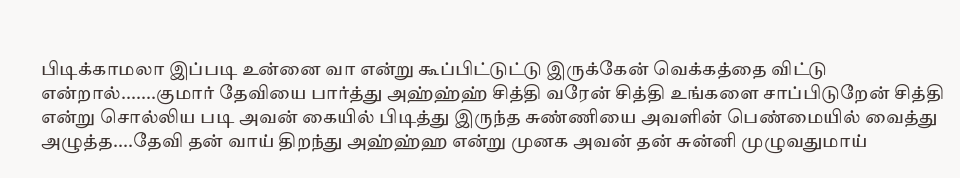பிடிக்காமலா இப்படி உன்னை வா என்று கூப்பிட்டுட்டு இருக்கேன் வெக்கத்தை விட்டு என்றால்.......குமார் தேவியை பார்த்து அஹ்ஹ்ஹ் சித்தி வரேன் சித்தி உங்களை சாப்பிடுறேன் சித்தி என்று சொல்லிய படி அவன் கையில் பிடித்து இருந்த சுண்ணியை அவளின் பெண்மையில் வைத்து அழுத்த....தேவி தன் வாய் திறந்து அஹ்ஹ்ஹ என்று முனக அவன் தன் சுன்னி முழுவதுமாய்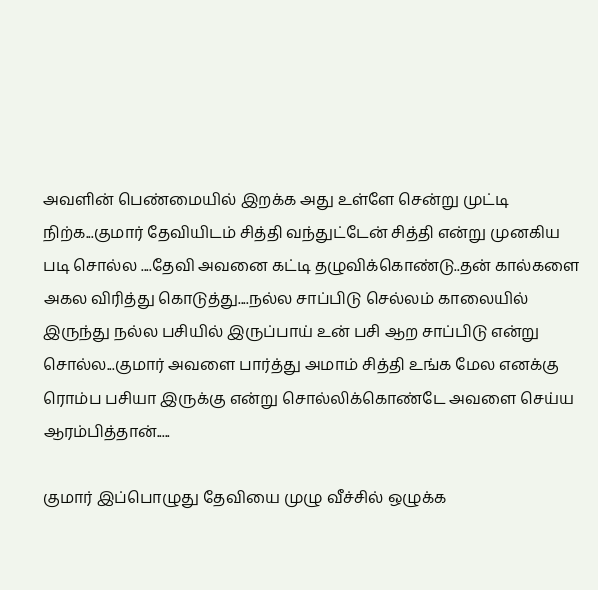அவளின் பெண்மையில் இறக்க அது உள்ளே சென்று முட்டி நிற்க...குமார் தேவியிடம் சித்தி வந்துட்டேன் சித்தி என்று முனகிய படி சொல்ல ....தேவி அவனை கட்டி தழுவிக்கொண்டு..தன் கால்களை அகல விரித்து கொடுத்து....நல்ல சாப்பிடு செல்லம் காலையில் இருந்து நல்ல பசியில் இருப்பாய் உன் பசி ஆற சாப்பிடு என்று சொல்ல...குமார் அவளை பார்த்து அமாம் சித்தி உங்க மேல எனக்கு ரொம்ப பசியா இருக்கு என்று சொல்லிக்கொண்டே அவளை செய்ய ஆரம்பித்தான்.....

குமார் இப்பொழுது தேவியை முழு வீச்சில் ஒழுக்க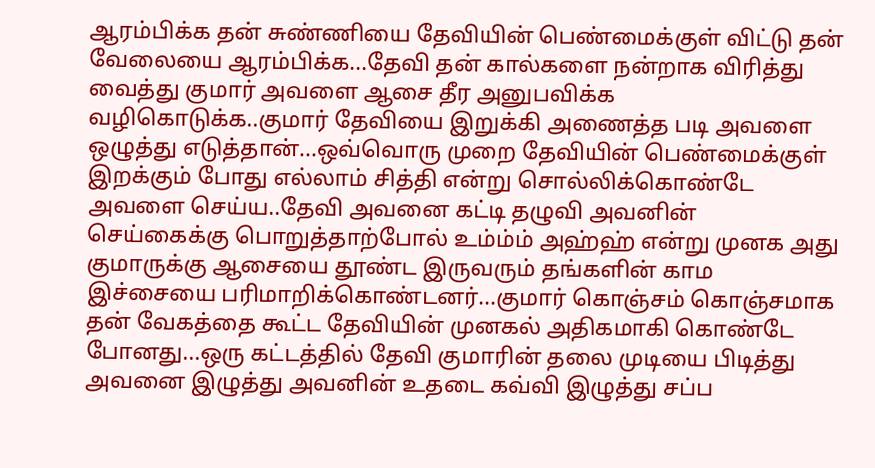ஆரம்பிக்க தன் சுண்ணியை தேவியின் பெண்மைக்குள் விட்டு தன் வேலையை ஆரம்பிக்க...தேவி தன் கால்களை நன்றாக விரித்து வைத்து குமார் அவளை ஆசை தீர அனுபவிக்க வழிகொடுக்க..குமார் தேவியை இறுக்கி அணைத்த படி அவளை ஒழுத்து எடுத்தான்...ஒவ்வொரு முறை தேவியின் பெண்மைக்குள் இறக்கும் போது எல்லாம் சித்தி என்று சொல்லிக்கொண்டே அவளை செய்ய..தேவி அவனை கட்டி தழுவி அவனின் செய்கைக்கு பொறுத்தாற்போல் உம்ம்ம் அஹ்ஹ் என்று முனக அது குமாருக்கு ஆசையை தூண்ட இருவரும் தங்களின் காம இச்சையை பரிமாறிக்கொண்டனர்...குமார் கொஞ்சம் கொஞ்சமாக தன் வேகத்தை கூட்ட தேவியின் முனகல் அதிகமாகி கொண்டே போனது...ஒரு கட்டத்தில் தேவி குமாரின் தலை முடியை பிடித்து அவனை இழுத்து அவனின் உதடை கவ்வி இழுத்து சப்ப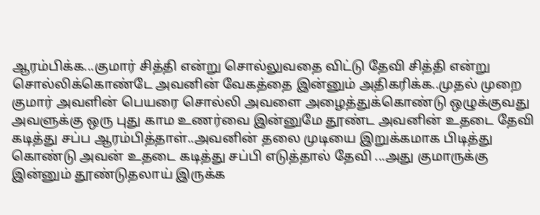ஆரம்பிக்க...குமார் சித்தி என்று சொல்லுவதை விட்டு தேவி சித்தி என்று சொல்லிக்கொண்டே அவனின் வேகத்தை இன்னும் அதிகரிக்க..முதல் முறை குமார் அவளின் பெயரை சொல்லி அவளை அழைத்துக்கொண்டு ஒழுக்குவது அவளுக்கு ஒரு புது காம உணர்வை இன்னுமே தூண்ட அவனின் உதடை தேவி கடித்து சப்ப ஆரம்பித்தாள்..அவனின் தலை முடியை இறுக்கமாக பிடித்து கொண்டு அவன் உதடை கடித்து சப்பி எடுத்தால் தேவி ...அது குமாருக்கு இன்னும் தூண்டுதலாய் இருக்க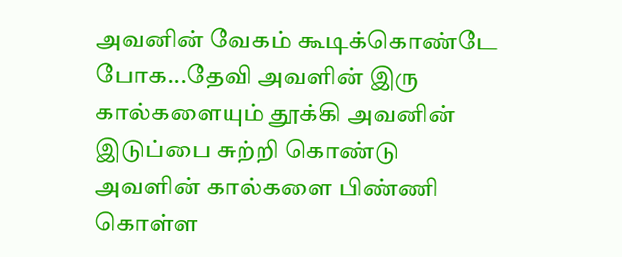அவனின் வேகம் கூடிக்கொண்டே போக...தேவி அவளின் இரு கால்களையும் தூக்கி அவனின் இடுப்பை சுற்றி கொண்டு அவளின் கால்களை பிண்ணி கொள்ள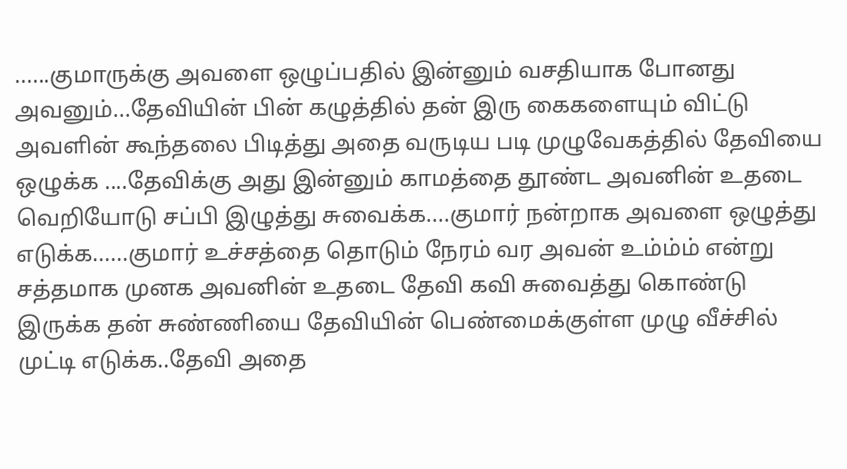......குமாருக்கு அவளை ஒழுப்பதில் இன்னும் வசதியாக போனது அவனும்...தேவியின் பின் கழுத்தில் தன் இரு கைகளையும் விட்டு அவளின் கூந்தலை பிடித்து அதை வருடிய படி முழுவேகத்தில் தேவியை ஒழுக்க ....தேவிக்கு அது இன்னும் காமத்தை தூண்ட அவனின் உதடை வெறியோடு சப்பி இழுத்து சுவைக்க....குமார் நன்றாக அவளை ஒழுத்து எடுக்க......குமார் உச்சத்தை தொடும் நேரம் வர அவன் உம்ம்ம் என்று சத்தமாக முனக அவனின் உதடை தேவி கவி சுவைத்து கொண்டு இருக்க தன் சுண்ணியை தேவியின் பெண்மைக்குள்ள முழு வீச்சில் முட்டி எடுக்க..தேவி அதை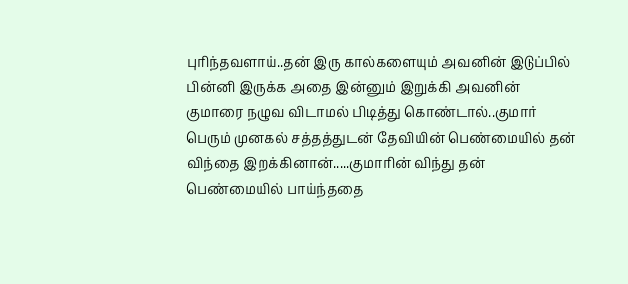புரிந்தவளாய்..தன் இரு கால்களையும் அவனின் இடுப்பில் பின்னி இருக்க அதை இன்னும் இறுக்கி அவனின் குமாரை நழுவ விடாமல் பிடித்து கொண்டால்..குமார் பெரும் முனகல் சத்தத்துடன் தேவியின் பெண்மையில் தன் விந்தை இறக்கினான்.....குமாரின் விந்து தன் பெண்மையில் பாய்ந்ததை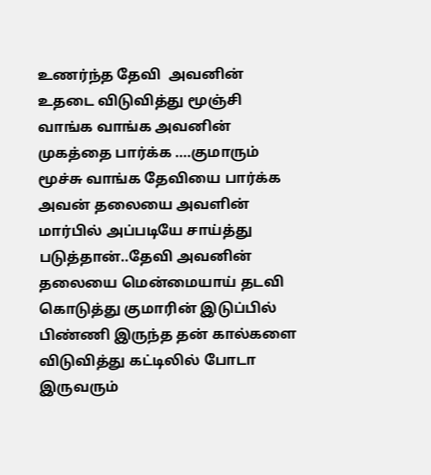உணர்ந்த தேவி  அவனின் உதடை விடுவித்து மூஞ்சி வாங்க வாங்க அவனின் முகத்தை பார்க்க ....குமாரும் மூச்சு வாங்க தேவியை பார்க்க அவன் தலையை அவளின் மார்பில் அப்படியே சாய்த்து படுத்தான்..தேவி அவனின் தலையை மென்மையாய் தடவி கொடுத்து குமாரின் இடுப்பில் பிண்ணி இருந்த தன் கால்களை விடுவித்து கட்டிலில் போடா இருவரும்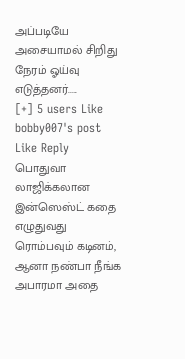அப்படியே அசையாமல் சிறிது நேரம் ஓய்வு எடுத்தனர்.....
[+] 5 users Like bobby007's post
Like Reply
பொதுவா லாஜிக்கலான இன்ஸெஸ்ட் கதை எழுதுவது ரொம்பவும் கடினம், ஆனா நண்பா நீங்க அபாரமா அதை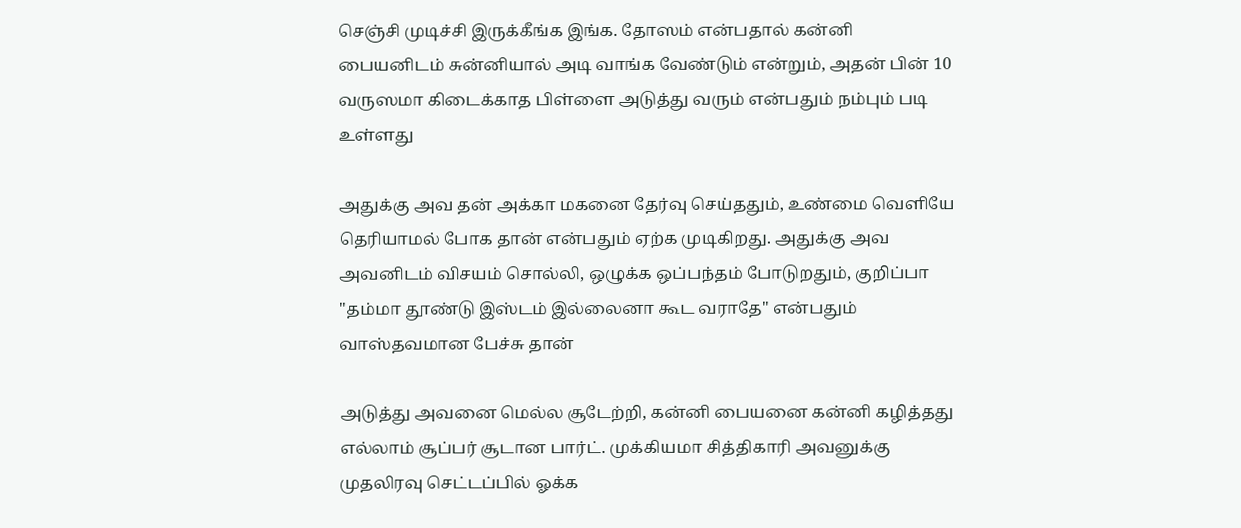செஞ்சி முடிச்சி இருக்கீங்க இங்க. தோஸம் என்பதால் கன்னி பையனிடம் சுன்னியால் அடி வாங்க வேண்டும் என்றும், அதன் பின் 10 வருஸமா கிடைக்காத பிள்ளை அடுத்து வரும் என்பதும் நம்பும் படி உள்ளது

அதுக்கு அவ தன் அக்கா மகனை தேர்வு செய்ததும், உண்மை வெளியே தெரியாமல் போக தான் என்பதும் ஏற்க முடிகிறது. அதுக்கு அவ அவனிடம் விசயம் சொல்லி, ஒழுக்க ஒப்பந்தம் போடுறதும், குறிப்பா "தம்மா தூண்டு இஸ்டம் இல்லைனா கூட வராதே" என்பதும் வாஸ்தவமான பேச்சு தான்

அடுத்து அவனை மெல்ல சூடேற்றி, கன்னி பையனை கன்னி கழித்தது எல்லாம் சூப்பர் சூடான பார்ட். முக்கியமா சித்திகாரி அவனுக்கு முதலிரவு செட்டப்பில் ஓக்க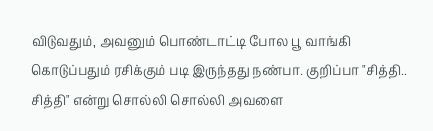விடுவதும், அவனும் பொண்டாட்டி போல பூ வாங்கி கொடுப்பதும் ரசிக்கும் படி இருந்தது நண்பா. குறிப்பா "சித்தி.. சித்தி" என்று சொல்லி சொல்லி அவளை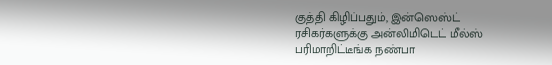குத்தி கிழிப்பதும், இன்ஸெஸ்ட் ரசிகர்களுக்கு அன்லிமிடெட் மீல்ஸ் பரிமாறிட்டீங்க நண்பா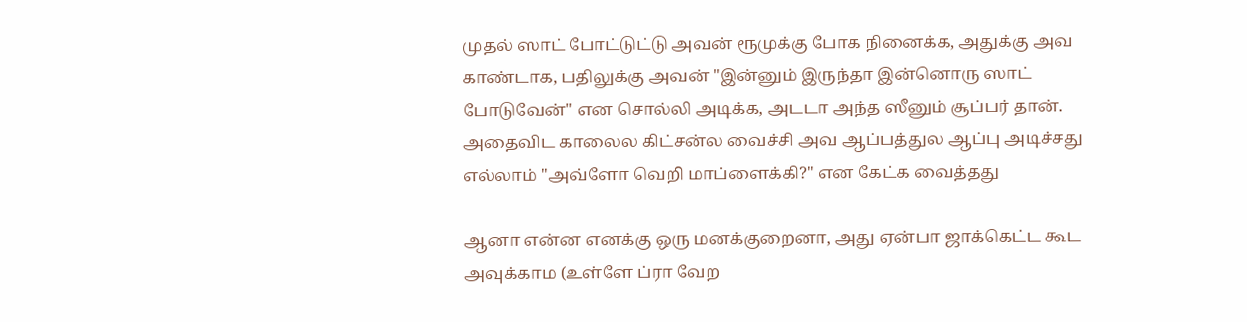முதல் ஸாட் போட்டுட்டு அவன் ரூமுக்கு போக நினைக்க, அதுக்கு அவ காண்டாக, பதிலுக்கு அவன் "இன்னும் இருந்தா இன்னொரு ஸாட் போடுவேன்" என சொல்லி அடிக்க, அடடா அந்த ஸீனும் சூப்பர் தான். அதைவிட காலைல கிட்சன்ல வைச்சி அவ ஆப்பத்துல ஆப்பு அடிச்சது எல்லாம் "அவ்ளோ வெறி மாப்ளைக்கி?" என கேட்க வைத்தது

ஆனா என்ன எனக்கு ஒரு மனக்குறைனா, அது ஏன்பா ஜாக்கெட்ட கூட அவுக்காம (உள்ளே ப்ரா வேற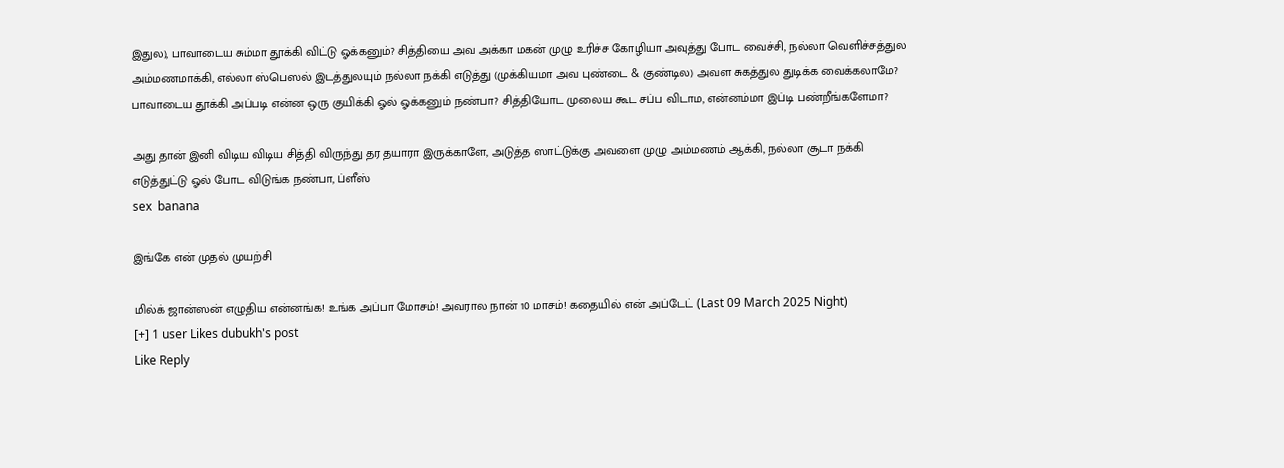இதுல), பாவாடைய சும்மா தூக்கி விட்டு ஓக்கனும்? சித்தியை அவ அக்கா மகன் முழு உரிச்ச கோழியா அவுத்து போட வைச்சி, நல்லா வெளிச்சத்துல அம்மணமாக்கி, எல்லா ஸ்பெஸல் இடத்துலயும் நல்லா நக்கி எடுத்து (முக்கியமா அவ புண்டை & குண்டில) அவள சுகத்துல துடிக்க வைக்கலாமே? பாவாடைய தூக்கி அப்படி என்ன ஒரு குயிக்கி ஓல் ஓக்கனும் நண்பா? சித்தியோட முலைய கூட சப்ப விடாம, என்னம்மா இப்டி பண்றீங்களேமா?

அது தான் இனி விடிய விடிய சித்தி விருந்து தர தயாரா இருக்காளே, அடுத்த ஸாட்டுக்கு அவளை முழு அம்மணம் ஆக்கி, நல்லா சூடா நக்கி எடுத்துட்டு ஓல் போட விடுங்க நண்பா, ப்ளீஸ்
sex  banana

இங்கே என் முதல் முயற்சி

மில்க் ஜான்ஸன் எழுதிய என்னங்க! உங்க அப்பா மோசம்! அவரால நான் 10 மாசம்! கதையில் என் அப்டேட் (Last 09 March 2025 Night)
[+] 1 user Likes dubukh's post
Like Reply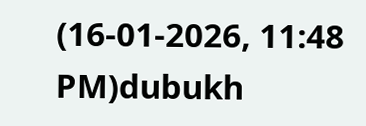(16-01-2026, 11:48 PM)dubukh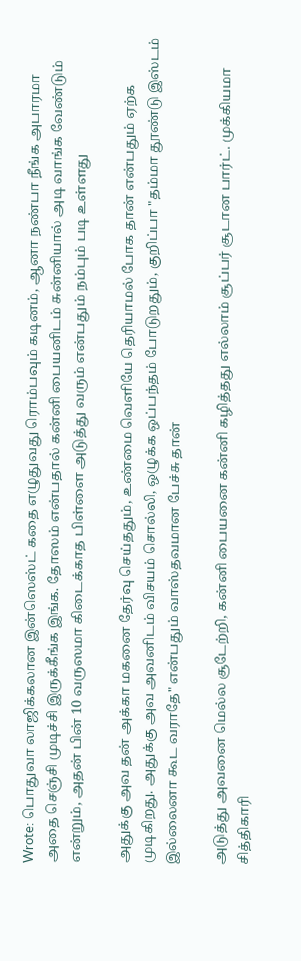Wrote: பொதுவா லாஜிக்கலான இன்ஸெஸ்ட் கதை எழுதுவது ரொம்பவும் கடினம், ஆனா நண்பா நீங்க அபாரமா அதை செஞ்சி முடிச்சி இருக்கீங்க இங்க. தோஸம் என்பதால் கன்னி பையனிடம் சுன்னியால் அடி வாங்க வேண்டும் என்றும், அதன் பின் 10 வருஸமா கிடைக்காத பிள்ளை அடுத்து வரும் என்பதும் நம்பும் படி உள்ளது

அதுக்கு அவ தன் அக்கா மகனை தேர்வு செய்ததும், உண்மை வெளியே தெரியாமல் போக தான் என்பதும் ஏற்க முடிகிறது. அதுக்கு அவ அவனிடம் விசயம் சொல்லி, ஒழுக்க ஒப்பந்தம் போடுறதும், குறிப்பா "தம்மா தூண்டு இஸ்டம் இல்லைனா கூட வராதே" என்பதும் வாஸ்தவமான பேச்சு தான்

அடுத்து அவனை மெல்ல சூடேற்றி, கன்னி பையனை கன்னி கழித்தது எல்லாம் சூப்பர் சூடான பார்ட். முக்கியமா சித்திகாரி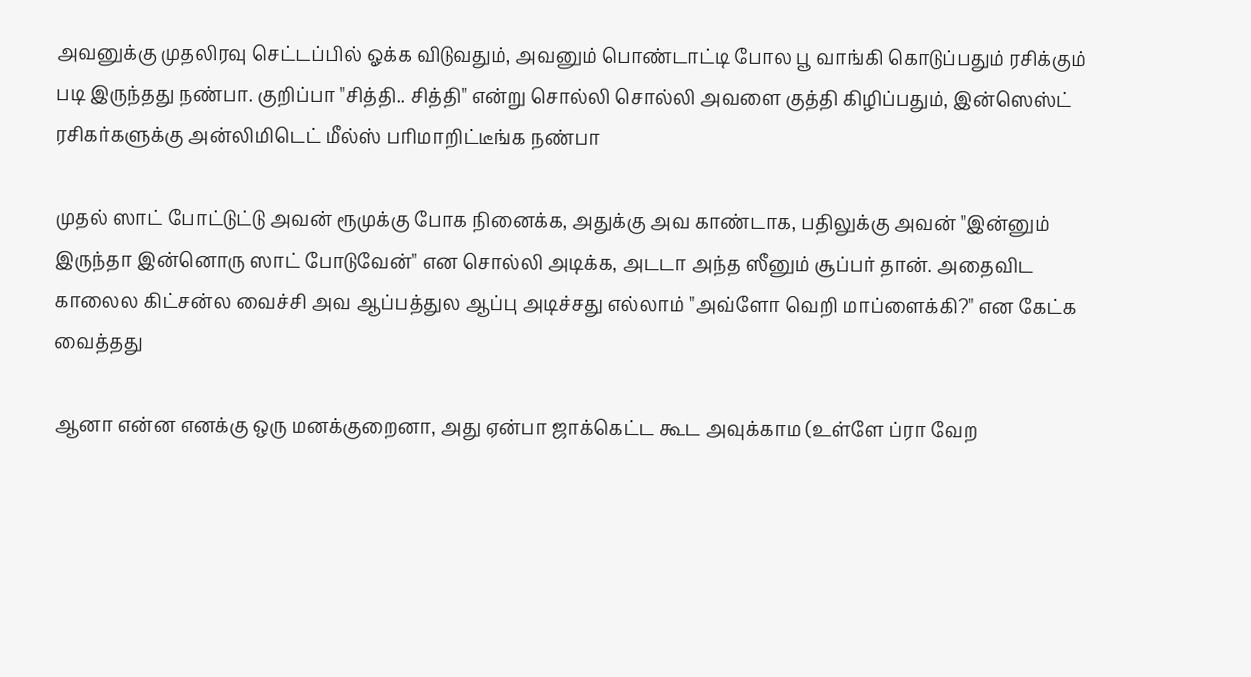அவனுக்கு முதலிரவு செட்டப்பில் ஓக்க விடுவதும், அவனும் பொண்டாட்டி போல பூ வாங்கி கொடுப்பதும் ரசிக்கும் படி இருந்தது நண்பா. குறிப்பா "சித்தி.. சித்தி" என்று சொல்லி சொல்லி அவளை குத்தி கிழிப்பதும், இன்ஸெஸ்ட் ரசிகர்களுக்கு அன்லிமிடெட் மீல்ஸ் பரிமாறிட்டீங்க நண்பா

முதல் ஸாட் போட்டுட்டு அவன் ரூமுக்கு போக நினைக்க, அதுக்கு அவ காண்டாக, பதிலுக்கு அவன் "இன்னும் இருந்தா இன்னொரு ஸாட் போடுவேன்" என சொல்லி அடிக்க, அடடா அந்த ஸீனும் சூப்பர் தான். அதைவிட காலைல கிட்சன்ல வைச்சி அவ ஆப்பத்துல ஆப்பு அடிச்சது எல்லாம் "அவ்ளோ வெறி மாப்ளைக்கி?" என கேட்க வைத்தது

ஆனா என்ன எனக்கு ஒரு மனக்குறைனா, அது ஏன்பா ஜாக்கெட்ட கூட அவுக்காம (உள்ளே ப்ரா வேற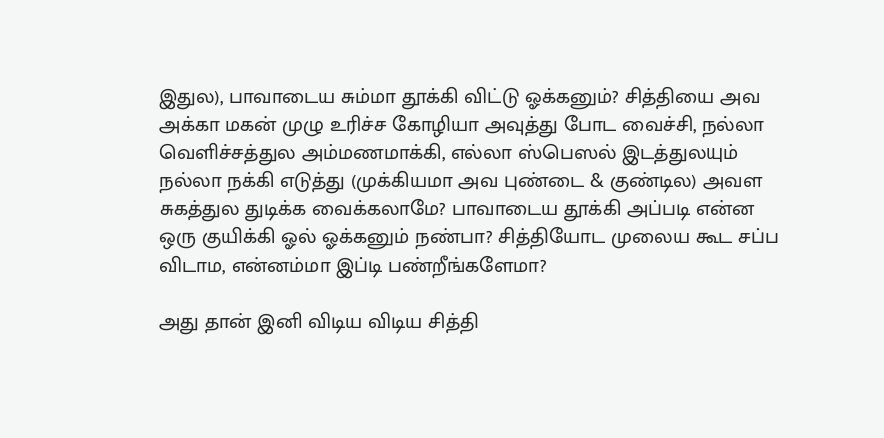இதுல), பாவாடைய சும்மா தூக்கி விட்டு ஓக்கனும்? சித்தியை அவ அக்கா மகன் முழு உரிச்ச கோழியா அவுத்து போட வைச்சி, நல்லா வெளிச்சத்துல அம்மணமாக்கி, எல்லா ஸ்பெஸல் இடத்துலயும் நல்லா நக்கி எடுத்து (முக்கியமா அவ புண்டை & குண்டில) அவள சுகத்துல துடிக்க வைக்கலாமே? பாவாடைய தூக்கி அப்படி என்ன ஒரு குயிக்கி ஓல் ஓக்கனும் நண்பா? சித்தியோட முலைய கூட சப்ப விடாம, என்னம்மா இப்டி பண்றீங்களேமா?

அது தான் இனி விடிய விடிய சித்தி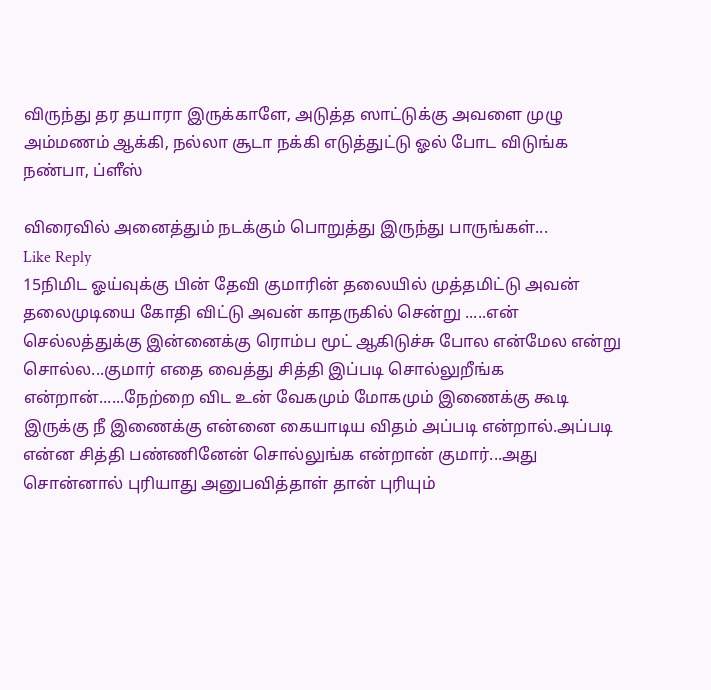விருந்து தர தயாரா இருக்காளே, அடுத்த ஸாட்டுக்கு அவளை முழு அம்மணம் ஆக்கி, நல்லா சூடா நக்கி எடுத்துட்டு ஓல் போட விடுங்க நண்பா, ப்ளீஸ்

விரைவில் அனைத்தும் நடக்கும் பொறுத்து இருந்து பாருங்கள்...
Like Reply
15நிமிட ஓய்வுக்கு பின் தேவி குமாரின் தலையில் முத்தமிட்டு அவன் தலைமுடியை கோதி விட்டு அவன் காதருகில் சென்று .....என் செல்லத்துக்கு இன்னைக்கு ரொம்ப மூட் ஆகிடுச்சு போல என்மேல என்று சொல்ல...குமார் எதை வைத்து சித்தி இப்படி சொல்லுறீங்க என்றான்......நேற்றை விட உன் வேகமும் மோகமும் இணைக்கு கூடி இருக்கு நீ இணைக்கு என்னை கையாடிய விதம் அப்படி என்றால்.அப்படி என்ன சித்தி பண்ணினேன் சொல்லுங்க என்றான் குமார்...அது சொன்னால் புரியாது அனுபவித்தாள் தான் புரியும்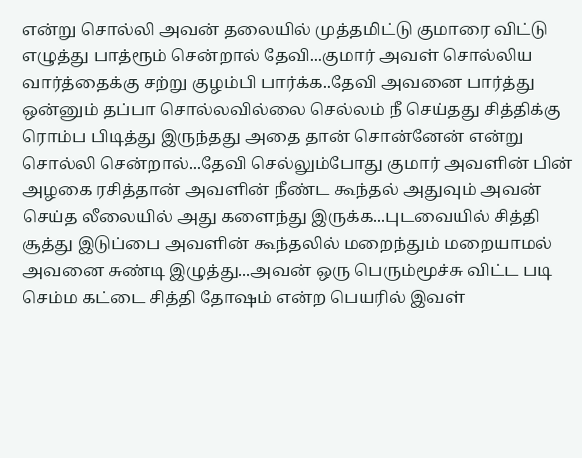என்று சொல்லி அவன் தலையில் முத்தமிட்டு குமாரை விட்டு எழுத்து பாத்ரூம் சென்றால் தேவி...குமார் அவள் சொல்லிய வார்த்தைக்கு சற்று குழம்பி பார்க்க..தேவி அவனை பார்த்து ஒன்னும் தப்பா சொல்லவில்லை செல்லம் நீ செய்தது சித்திக்கு ரொம்ப பிடித்து இருந்தது அதை தான் சொன்னேன் என்று சொல்லி சென்றால்...தேவி செல்லும்போது குமார் அவளின் பின் அழகை ரசித்தான் அவளின் நீண்ட கூந்தல் அதுவும் அவன் செய்த லீலையில் அது களைந்து இருக்க...புடவையில் சித்தி சூத்து இடுப்பை அவளின் கூந்தலில் மறைந்தும் மறையாமல் அவனை சுண்டி இழுத்து...அவன் ஒரு பெரும்மூச்சு விட்ட படி செம்ம கட்டை சித்தி தோஷம் என்ற பெயரில் இவள்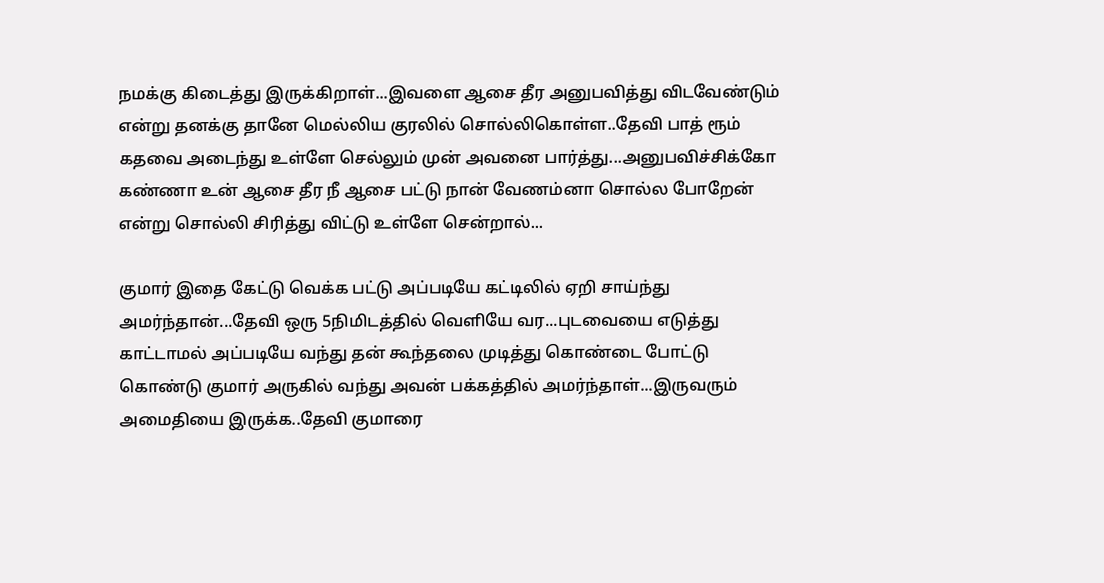நமக்கு கிடைத்து இருக்கிறாள்...இவளை ஆசை தீர அனுபவித்து விடவேண்டும் என்று தனக்கு தானே மெல்லிய குரலில் சொல்லிகொள்ள..தேவி பாத் ரூம் கதவை அடைந்து உள்ளே செல்லும் முன் அவனை பார்த்து...அனுபவிச்சிக்கோ கண்ணா உன் ஆசை தீர நீ ஆசை பட்டு நான் வேணம்னா சொல்ல போறேன் என்று சொல்லி சிரித்து விட்டு உள்ளே சென்றால்...

குமார் இதை கேட்டு வெக்க பட்டு அப்படியே கட்டிலில் ஏறி சாய்ந்து அமர்ந்தான்...தேவி ஒரு 5நிமிடத்தில் வெளியே வர...புடவையை எடுத்து காட்டாமல் அப்படியே வந்து தன் கூந்தலை முடித்து கொண்டை போட்டு கொண்டு குமார் அருகில் வந்து அவன் பக்கத்தில் அமர்ந்தாள்...இருவரும் அமைதியை இருக்க..தேவி குமாரை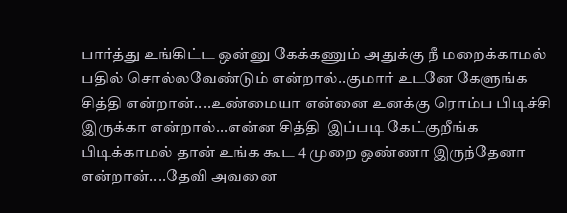பார்த்து உங்கிட்ட ஒன்னு கேக்கணும் அதுக்கு நீ மறைக்காமல் பதில் சொல்லவேண்டும் என்றால்..குமார் உடனே கேளுங்க சித்தி என்றான்....உண்மையா என்னை உனக்கு ரொம்ப பிடிச்சி இருக்கா என்றால்...என்ன சித்தி  இப்படி கேட்குறீங்க பிடிக்காமல் தான் உங்க கூட 4 முறை ஒண்ணா இருந்தேனா என்றான்....தேவி அவனை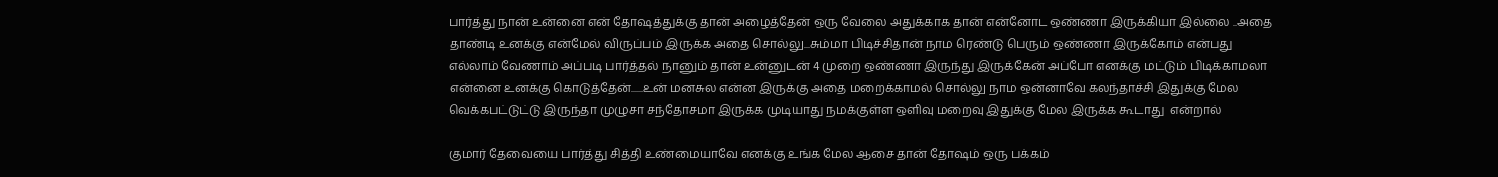பார்த்து நான் உன்னை என் தோஷத்துக்கு தான் அழைத்தேன் ஒரு வேலை அதுக்காக தான் என்னோட ஒண்ணா இருக்கியா இல்லை ..அதை தாண்டி உனக்கு என்மேல் விருப்பம் இருக்க அதை சொல்லு...சும்மா பிடிச்சிதான் நாம ரெண்டு பெரும் ஒண்ணா இருக்கோம் என்பது எல்லாம் வேணாம் அப்படி பார்த்தல் நானும் தான் உன்னுடன் 4 முறை ஒண்ணா இருந்து இருக்கேன் அப்போ எனக்கு மட்டும் பிடிக்காமலா என்னை உனக்கு கொடுத்தேன்......உன் மனசுல என்ன இருக்கு அதை மறைக்காமல் சொல்லு நாம ஒன்னாவே கலந்தாச்சி இதுக்கு மேல வெக்கபட்டுட்டு இருந்தா முழுசா சந்தோசமா இருக்க முடியாது நமக்குள்ள ஒளிவு மறைவு இதுக்கு மேல இருக்க கூடாது  என்றால்

குமார் தேவையை பார்த்து சித்தி உண்மையாவே எனக்கு உங்க மேல ஆசை தான் தோஷம் ஒரு பக்கம்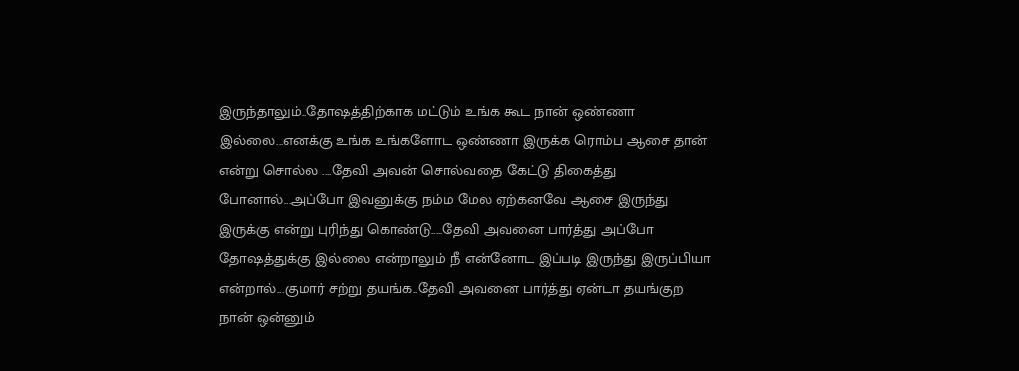இருந்தாலும்..தோஷத்திற்காக மட்டும் உங்க கூட நான் ஒண்ணா இல்லை...எனக்கு உங்க உங்களோட ஒண்ணா இருக்க ரொம்ப ஆசை தான் என்று சொல்ல ....தேவி அவன் சொல்வதை கேட்டு திகைத்து போனால்...அப்போ இவனுக்கு நம்ம மேல ஏற்கனவே ஆசை இருந்து இருக்கு என்று புரிந்து கொண்டு.....தேவி அவனை பார்த்து அப்போ தோஷத்துக்கு இல்லை என்றாலும் நீ என்னோட இப்படி இருந்து இருப்பியா என்றால்...குமார் சற்று தயங்க..தேவி அவனை பார்த்து ஏன்டா தயங்குற நான் ஒன்னும்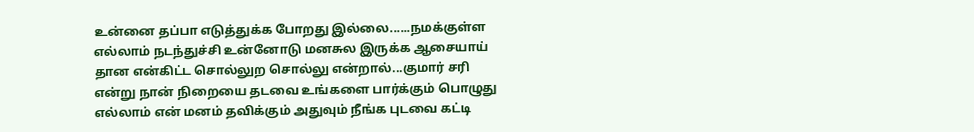உன்னை தப்பா எடுத்துக்க போறது இல்லை......நமக்குள்ள எல்லாம் நடந்துச்சி உன்னோடு மனசுல இருக்க ஆசையாய் தான என்கிட்ட சொல்லுற சொல்லு என்றால்...குமார் சரி என்று நான் நிறையை தடவை உங்களை பார்க்கும் பொழுது எல்லாம் என் மனம் தவிக்கும் அதுவும் நீங்க புடவை கட்டி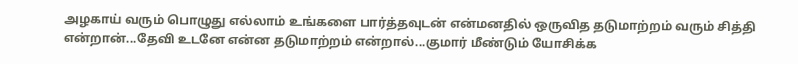அழகாய் வரும் பொழுது எல்லாம் உங்களை பார்த்தவுடன் என்மனதில் ஒருவித தடுமாற்றம் வரும் சித்தி என்றான்...தேவி உடனே என்ன தடுமாற்றம் என்றால்...குமார் மீண்டும் யோசிக்க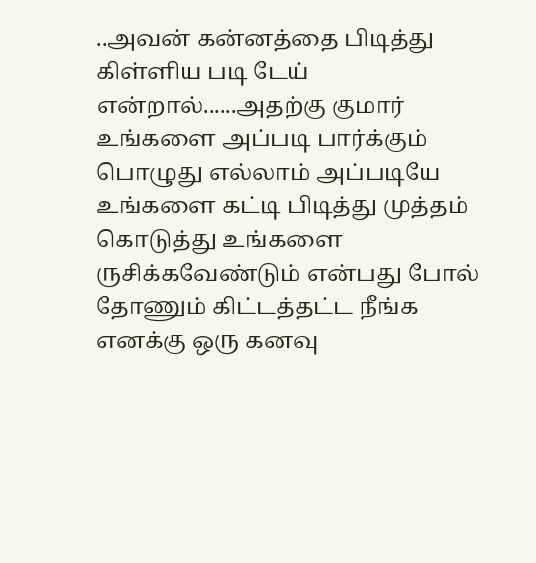..அவன் கன்னத்தை பிடித்து கிள்ளிய படி டேய் என்றால்......அதற்கு குமார் உங்களை அப்படி பார்க்கும் பொழுது எல்லாம் அப்படியே உங்களை கட்டி பிடித்து முத்தம் கொடுத்து உங்களை ருசிக்கவேண்டும் என்பது போல் தோணும் கிட்டத்தட்ட நீங்க எனக்கு ஒரு கனவு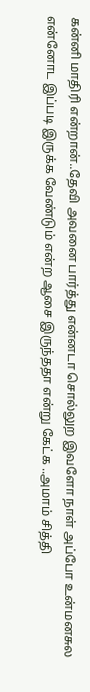கன்னி மாதிரி என்றான்..தேவி அவனை பார்த்து என்னடா சொல்லுற இவளோ நாள் அப்போ உன்மனசுல என்னோட இப்படி இருக்க வேண்டும் என்ற ஆசை இருந்ததா என்று கேட்க ..அமாம் சித்தி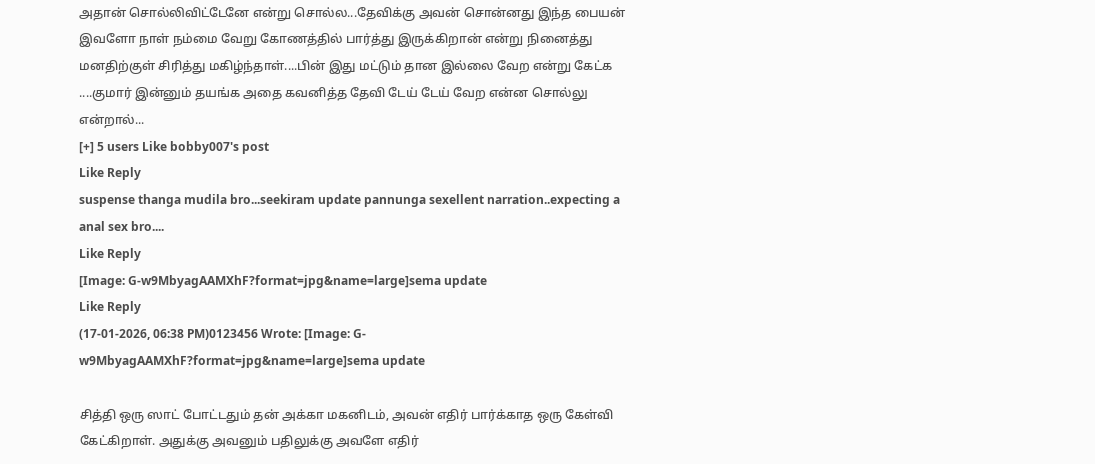அதான் சொல்லிவிட்டேனே என்று சொல்ல...தேவிக்கு அவன் சொன்னது இந்த பையன் இவளோ நாள் நம்மை வேறு கோணத்தில் பார்த்து இருக்கிறான் என்று நினைத்து மனதிற்குள் சிரித்து மகிழ்ந்தாள்....பின் இது மட்டும் தான இல்லை வேற என்று கேட்க ....குமார் இன்னும் தயங்க அதை கவனித்த தேவி டேய் டேய் வேற என்ன சொல்லு என்றால்...
[+] 5 users Like bobby007's post
Like Reply
suspense thanga mudila bro...seekiram update pannunga sexellent narration..expecting a anal sex bro....
Like Reply
[Image: G-w9MbyagAAMXhF?format=jpg&name=large]sema update
Like Reply
(17-01-2026, 06:38 PM)0123456 Wrote: [Image: G-w9MbyagAAMXhF?format=jpg&name=large]sema update

சித்தி ஒரு ஸாட் போட்டதும் தன் அக்கா மகனிடம், அவன் எதிர் பார்க்காத ஒரு கேள்வி கேட்கிறாள். அதுக்கு அவனும் பதிலுக்கு அவளே எதிர்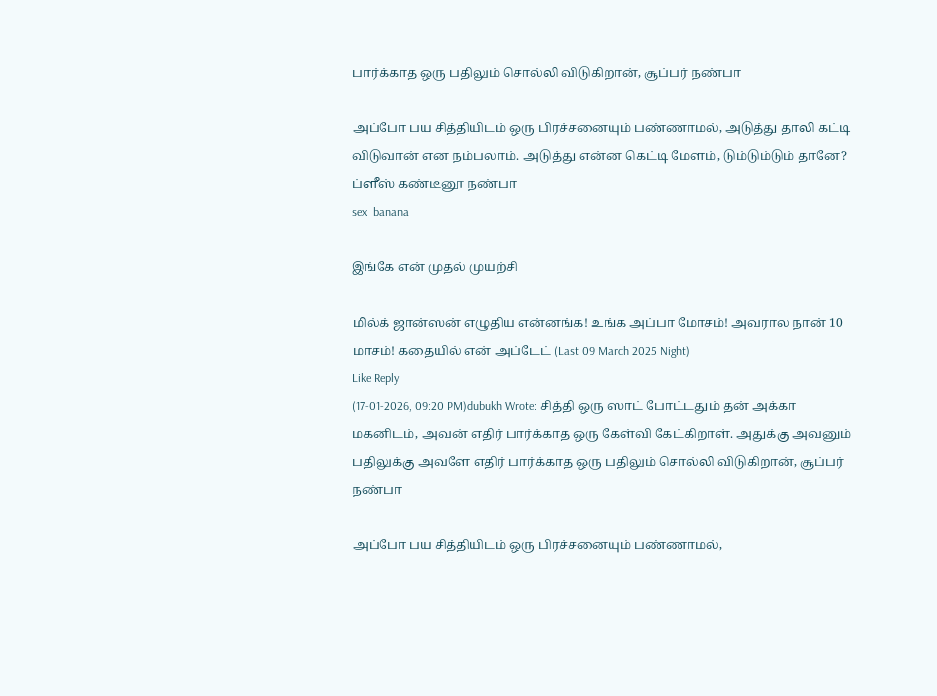பார்க்காத ஒரு பதிலும் சொல்லி விடுகிறான், சூப்பர் நண்பா

அப்போ பய சித்தியிடம் ஒரு பிரச்சனையும் பண்ணாமல், அடுத்து தாலி கட்டி விடுவான் என நம்பலாம். அடுத்து என்ன கெட்டி மேளம், டும்டும்டும் தானே? ப்ளீஸ் கண்டீனூ நண்பா
sex  banana

இங்கே என் முதல் முயற்சி

மில்க் ஜான்ஸன் எழுதிய என்னங்க! உங்க அப்பா மோசம்! அவரால நான் 10 மாசம்! கதையில் என் அப்டேட் (Last 09 March 2025 Night)
Like Reply
(17-01-2026, 09:20 PM)dubukh Wrote: சித்தி ஒரு ஸாட் போட்டதும் தன் அக்கா மகனிடம், அவன் எதிர் பார்க்காத ஒரு கேள்வி கேட்கிறாள். அதுக்கு அவனும் பதிலுக்கு அவளே எதிர் பார்க்காத ஒரு பதிலும் சொல்லி விடுகிறான், சூப்பர் நண்பா

அப்போ பய சித்தியிடம் ஒரு பிரச்சனையும் பண்ணாமல்,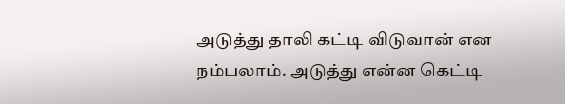அடுத்து தாலி கட்டி விடுவான் என நம்பலாம். அடுத்து என்ன கெட்டி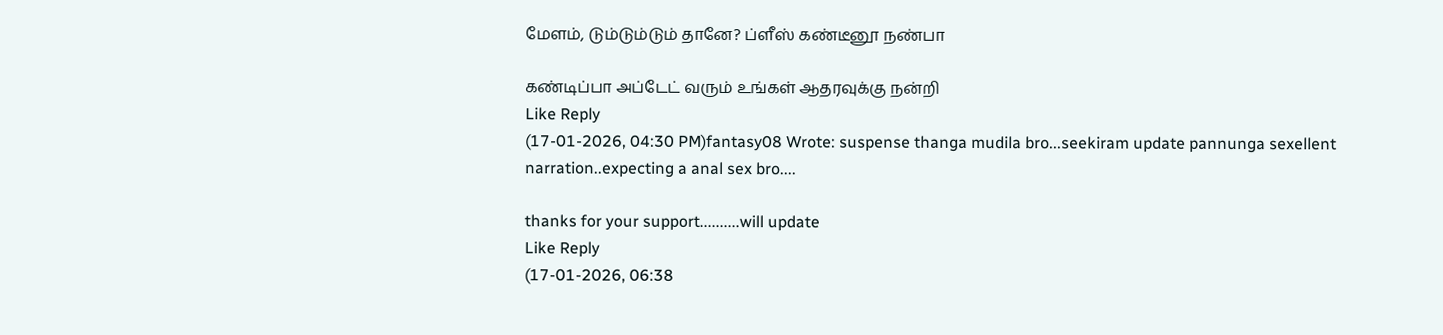மேளம், டும்டும்டும் தானே? ப்ளீஸ் கண்டீனூ நண்பா

கண்டிப்பா அப்டேட் வரும் உங்கள் ஆதரவுக்கு நன்றி
Like Reply
(17-01-2026, 04:30 PM)fantasy08 Wrote: suspense thanga mudila bro...seekiram update pannunga sexellent narration..expecting a anal sex bro....

thanks for your support..........will update
Like Reply
(17-01-2026, 06:38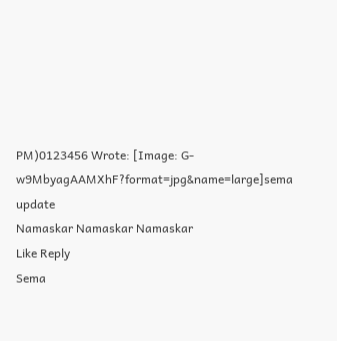PM)0123456 Wrote: [Image: G-w9MbyagAAMXhF?format=jpg&name=large]sema update
Namaskar Namaskar Namaskar
Like Reply
Sema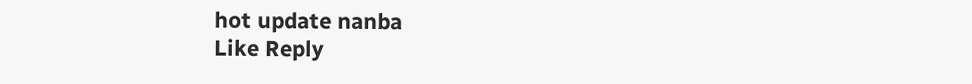hot update nanba
Like Reply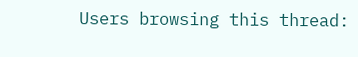Users browsing this thread: